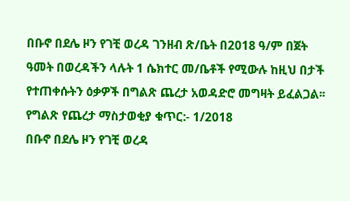በቡኖ በደሌ ዞን የገቺ ወረዳ ገንዘብ ጽ/ቤት በ2018 ዓ/ም በጀት ዓመት በወረዳችን ላሉት 1 ሴክተር መ/ቤቶች የሚውሉ ከዚህ በታች የተጠቀሱትን ዕቃዎች በግልጽ ጨረታ አወዳድሮ መግዛት ይፈልጋል፡፡
የግልጽ የጨረታ ማስታወቂያ ቁጥር:- 1/2018
በቡኖ በደሌ ዞን የገቺ ወረዳ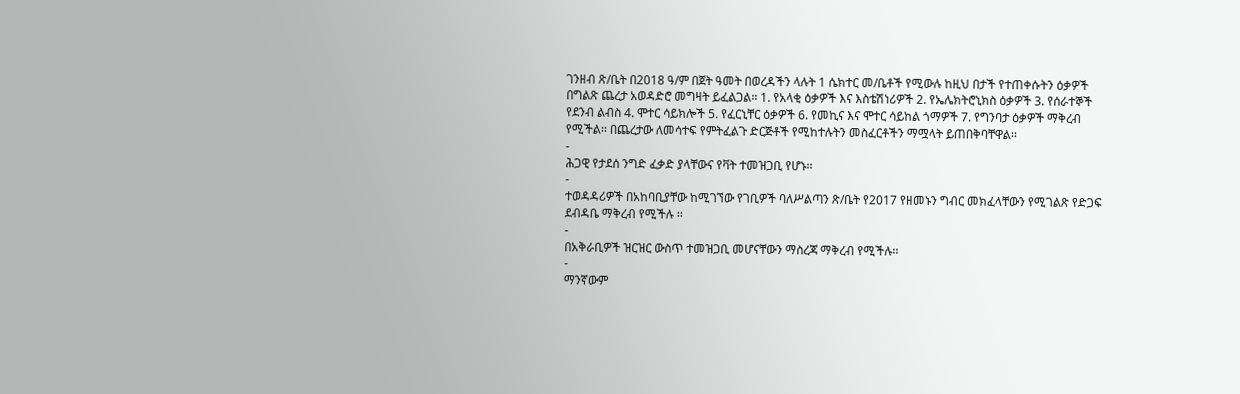ገንዘብ ጽ/ቤት በ2018 ዓ/ም በጀት ዓመት በወረዳችን ላሉት 1 ሴክተር መ/ቤቶች የሚውሉ ከዚህ በታች የተጠቀሱትን ዕቃዎች በግልጽ ጨረታ አወዳድሮ መግዛት ይፈልጋል፡፡ 1. የአላቂ ዕቃዎች እና እስቴሽነሪዎች 2. የኤሌክትሮኒክስ ዕቃዎች 3. የሰራተኞች የደንብ ልብስ 4. ሞተር ሳይክሎች 5. የፈርኒቸር ዕቃዎች 6. የመኪና እና ሞተር ሳይከል ጎማዎች 7. የግንባታ ዕቃዎች ማቅረብ የሚችል፡፡ በጨረታው ለመሳተፍ የምትፈልጉ ድርጅቶች የሚከተሉትን መስፈርቶችን ማሟላት ይጠበቅባቸዋል፡፡
-
ሕጋዊ የታደሰ ንግድ ፈቃድ ያላቸውና የቫት ተመዝጋቢ የሆኑ፡፡
-
ተወዳዳሪዎች በአከባቢያቸው ከሚገኘው የገቢዎች ባለሥልጣን ጽ/ቤት የ2017 የዘመኑን ግብር መክፈላቸውን የሚገልጽ የድጋፍ ደብዳቤ ማቅረብ የሚችሉ ፡፡
-
በአቅራቢዎች ዝርዝር ውስጥ ተመዝጋቢ መሆናቸውን ማስረጃ ማቅረብ የሚችሉ፡፡
-
ማንኛውም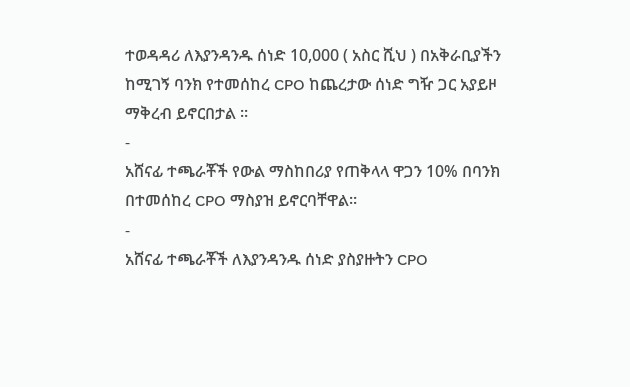ተወዳዳሪ ለእያንዳንዱ ሰነድ 10,000 ( አስር ሺህ ) በአቅራቢያችን ከሚገኝ ባንክ የተመሰከረ CPO ከጨረታው ሰነድ ግዥ ጋር አያይዞ ማቅረብ ይኖርበታል ፡፡
-
አሸናፊ ተጫራቾች የውል ማስከበሪያ የጠቅላላ ዋጋን 10% በባንክ በተመሰከረ CPO ማስያዝ ይኖርባቸዋል፡፡
-
አሸናፊ ተጫራቾች ለእያንዳንዱ ሰነድ ያስያዙትን CPO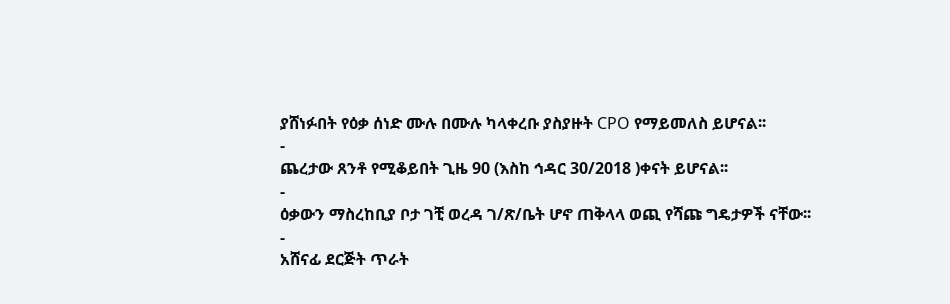ያሸነፉበት የዕቃ ሰነድ ሙሉ በሙሉ ካላቀረቡ ያስያዙት CPO የማይመለስ ይሆናል፡፡
-
ጨረታው ጸንቶ የሚቆይበት ጊዜ 90 (እስከ ኅዳር 30/2018 )ቀናት ይሆናል፡፡
-
ዕቃውን ማስረከቢያ ቦታ ገቺ ወረዳ ገ/ጽ/ቤት ሆኖ ጠቅላላ ወጪ የሻጩ ግዴታዎች ናቸው፡፡
-
አሸናፊ ደርጅት ጥራት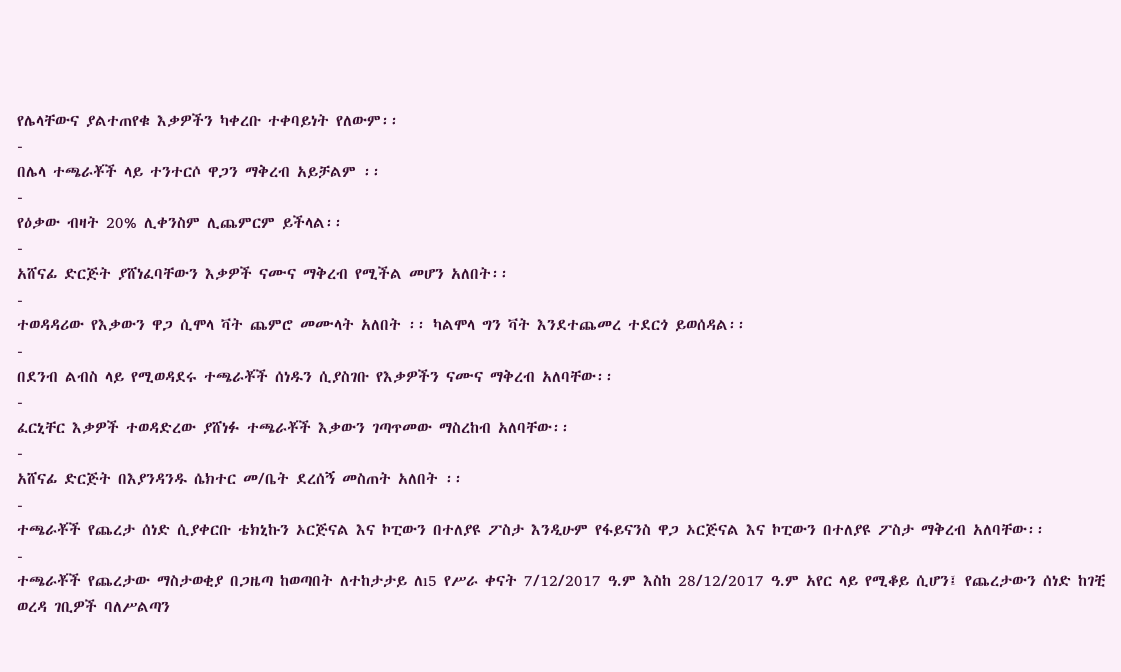የሌላቸውና ያልተጠየቁ እቃዎችን ካቀረቡ ተቀባይነት የለውም፡፡
-
በሌላ ተጫራቾች ላይ ተንተርሶ ዋጋን ማቅረብ አይቻልም ፡፡
-
የዕቃው ብዛት 20% ሊቀንስም ሊጨምርም ይችላል፡፡
-
አሸናፊ ድርጅት ያሸነፈባቸውን እቃዎች ናሙና ማቅረብ የሚችል መሆን አለበት፡፡
-
ተወዳዳሪው የእቃውን ዋጋ ሲሞላ ቫት ጨምሮ መሙላት አለበት ፡፡ ካልሞላ ግን ቫት እንደተጨመረ ተደርጎ ይወሰዳል፡፡
-
በደንብ ልብስ ላይ የሚወዳደሩ ተጫራቾች ሰነዱን ሲያስገቡ የእቃዎችን ናሙና ማቅረብ አለባቸው፡፡
-
ፈርኒቸር እቃዎች ተወዳድረው ያሸነፉ ተጫራቾች እቃውን ገጣጥመው ማስረከብ አለባቸው፡፡
-
አሸናፊ ድርጅት በእያንዳንዱ ሴክተር መ/ቤት ደረሰኝ መስጠት አለበት ፡፡
-
ተጫራቾች የጨረታ ሰነድ ሲያቀርቡ ቴክኒኩን ኦርጅናል እና ኮፒውን በተለያዩ ፖስታ እንዲሁም የፋይናንስ ዋጋ ኦርጅናል እና ኮፒውን በተለያዩ ፖስታ ማቅረብ አለባቸው፡፡
-
ተጫራቾች የጨረታው ማስታወቂያ በጋዜጣ ከወጣበት ለተከታታይ ለı5 የሥራ ቀናት 7/12/2017 ዓ.ም እስከ 28/12/2017 ዓ.ም አየር ላይ የሚቆይ ሲሆን፤ የጨረታውን ሰነድ ከገቺ ወረዳ ገቢዎች ባለሥልጣን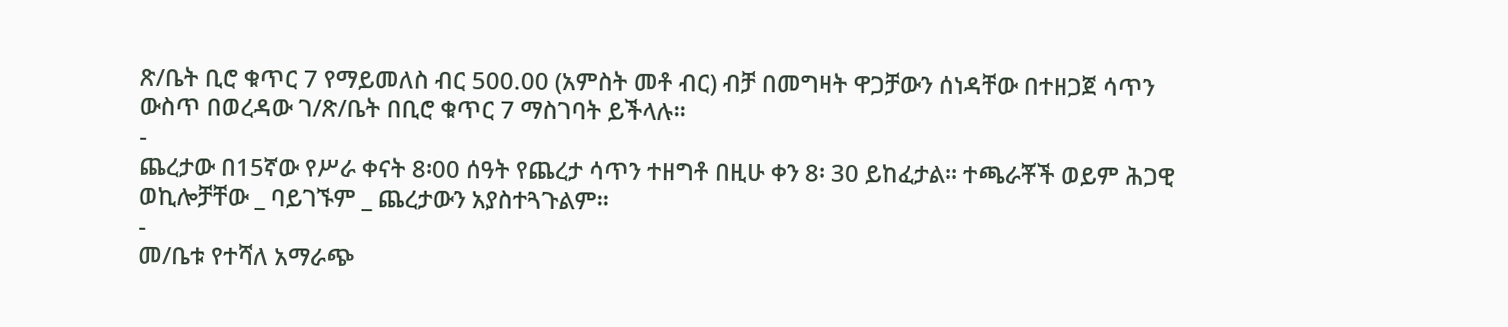ጽ/ቤት ቢሮ ቁጥር 7 የማይመለስ ብር 500.00 (አምስት መቶ ብር) ብቻ በመግዛት ዋጋቻውን ሰነዳቸው በተዘጋጀ ሳጥን ውስጥ በወረዳው ገ/ጽ/ቤት በቢሮ ቁጥር 7 ማስገባት ይችላሉ፡፡
-
ጨረታው በ15ኛው የሥራ ቀናት 8፡00 ሰዓት የጨረታ ሳጥን ተዘግቶ በዚሁ ቀን 8፡ 30 ይከፈታል፡፡ ተጫራቾች ወይም ሕጋዊ ወኪሎቻቸው _ ባይገኙም _ ጨረታውን አያስተጓጉልም፡፡
-
መ/ቤቱ የተሻለ አማራጭ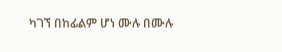ካገኘ በከፊልም ሆነ ሙሉ በሙሉ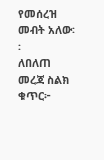የመሰረዝ መብት አለው፡፡
ለበለጠ መረጃ ስልክ ቁጥር፦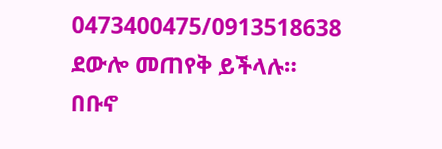0473400475/0913518638 ደውሎ መጠየቅ ይችላሉ።
በቡኖ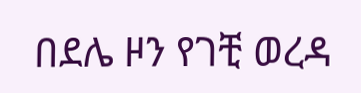በደሌ ዞን የገቺ ወረዳ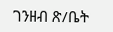ገንዘብ ጽ/ቤት